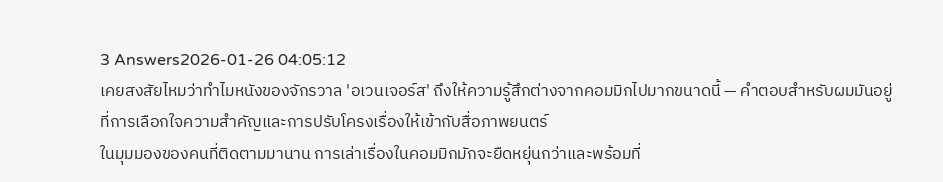3 Answers2026-01-26 04:05:12
เคยสงสัยไหมว่าทำไมหนังของจักรวาล 'อเวนเจอร์ส' ถึงให้ความรู้สึกต่างจากคอมมิกไปมากขนาดนี้ — คำตอบสำหรับผมมันอยู่ที่การเลือกใจความสำคัญและการปรับโครงเรื่องให้เข้ากับสื่อภาพยนตร์
ในมุมมองของคนที่ติดตามมานาน การเล่าเรื่องในคอมมิกมักจะยืดหยุ่นกว่าและพร้อมที่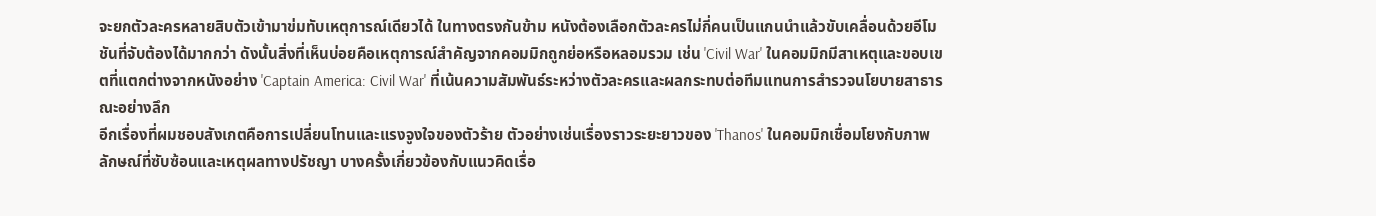จะยกตัวละครหลายสิบตัวเข้ามาข่มทับเหตุการณ์เดียวได้ ในทางตรงกันข้าม หนังต้องเลือกตัวละครไม่กี่คนเป็นแกนนำแล้วขับเคลื่อนด้วยอีโมชันที่จับต้องได้มากกว่า ดังนั้นสิ่งที่เห็นบ่อยคือเหตุการณ์สำคัญจากคอมมิกถูกย่อหรือหลอมรวม เช่น 'Civil War' ในคอมมิกมีสาเหตุและขอบเขตที่แตกต่างจากหนังอย่าง 'Captain America: Civil War' ที่เน้นความสัมพันธ์ระหว่างตัวละครและผลกระทบต่อทีมแทนการสำรวจนโยบายสาธารณะอย่างลึก
อีกเรื่องที่ผมชอบสังเกตคือการเปลี่ยนโทนและแรงจูงใจของตัวร้าย ตัวอย่างเช่นเรื่องราวระยะยาวของ 'Thanos' ในคอมมิกเชื่อมโยงกับภาพลักษณ์ที่ซับซ้อนและเหตุผลทางปรัชญา บางครั้งเกี่ยวข้องกับแนวคิดเรื่อ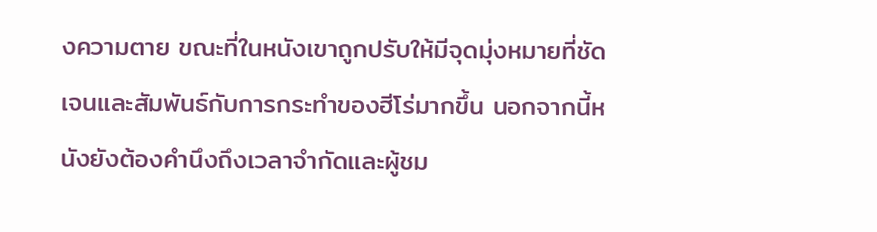งความตาย ขณะที่ในหนังเขาถูกปรับให้มีจุดมุ่งหมายที่ชัดเจนและสัมพันธ์กับการกระทำของฮีโร่มากขึ้น นอกจากนี้หนังยังต้องคำนึงถึงเวลาจำกัดและผู้ชม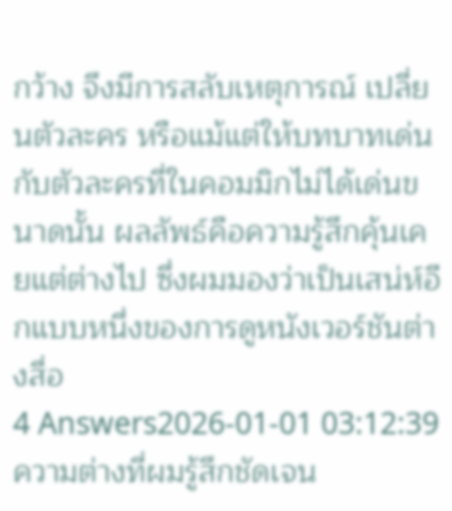กว้าง จึงมีการสลับเหตุการณ์ เปลี่ยนตัวละคร หรือแม้แต่ให้บทบาทเด่นกับตัวละครที่ในคอมมิกไม่ได้เด่นขนาดนั้น ผลลัพธ์คือความรู้สึกคุ้นเคยแต่ต่างไป ซึ่งผมมองว่าเป็นเสน่ห์อีกแบบหนึ่งของการดูหนังเวอร์ชันต่างสื่อ
4 Answers2026-01-01 03:12:39
ความต่างที่ผมรู้สึกชัดเจน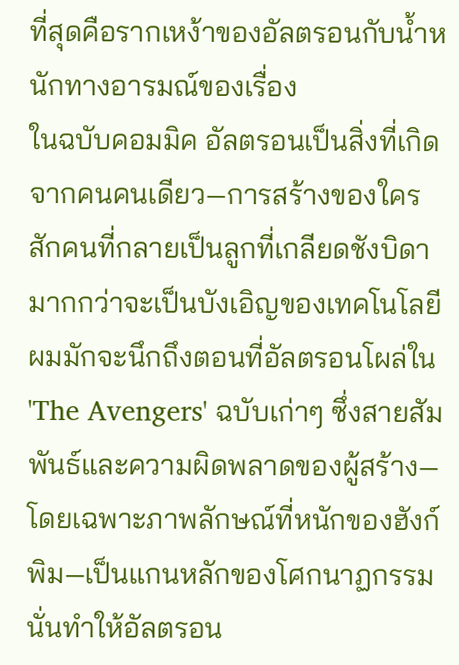ที่สุดคือรากเหง้าของอัลตรอนกับน้ำหนักทางอารมณ์ของเรื่อง
ในฉบับคอมมิค อัลตรอนเป็นสิ่งที่เกิดจากคนคนเดียว—การสร้างของใครสักคนที่กลายเป็นลูกที่เกลียดชังบิดา มากกว่าจะเป็นบังเอิญของเทคโนโลยี ผมมักจะนึกถึงตอนที่อัลตรอนโผล่ใน 'The Avengers' ฉบับเก่าๆ ซึ่งสายสัมพันธ์และความผิดพลาดของผู้สร้าง—โดยเฉพาะภาพลักษณ์ที่หนักของฮังก์ พิม—เป็นแกนหลักของโศกนาฏกรรม นั่นทำให้อัลตรอน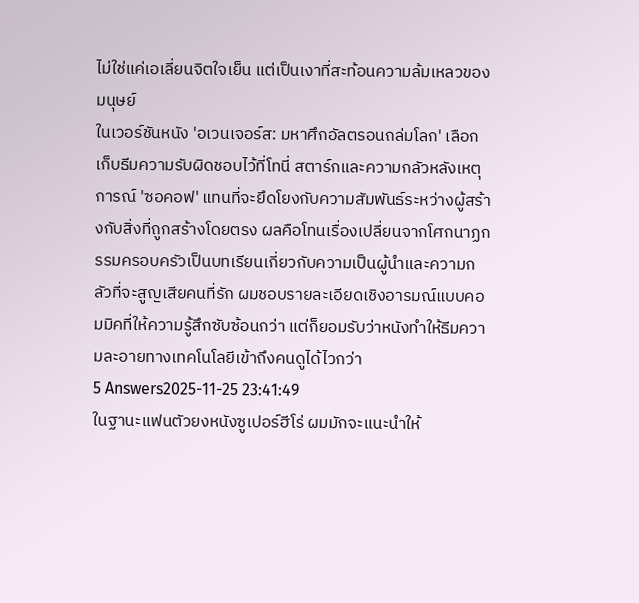ไม่ใช่แค่เอเลี่ยนจิตใจเย็น แต่เป็นเงาที่สะท้อนความล้มเหลวของมนุษย์
ในเวอร์ชันหนัง 'อเวนเจอร์ส: มหาศึกอัลตรอนถล่มโลก' เลือกเก็บธีมความรับผิดชอบไว้ที่โทนี่ สตาร์กและความกลัวหลังเหตุการณ์ 'ซอคอฟ' แทนที่จะยึดโยงกับความสัมพันธ์ระหว่างผู้สร้างกับสิ่งที่ถูกสร้างโดยตรง ผลคือโทนเรื่องเปลี่ยนจากโศกนาฏกรรมครอบครัวเป็นบทเรียนเกี่ยวกับความเป็นผู้นำและความกลัวที่จะสูญเสียคนที่รัก ผมชอบรายละเอียดเชิงอารมณ์แบบคอมมิคที่ให้ความรู้สึกซับซ้อนกว่า แต่ก็ยอมรับว่าหนังทำให้ธีมความละอายทางเทคโนโลยีเข้าถึงคนดูได้ไวกว่า
5 Answers2025-11-25 23:41:49
ในฐานะแฟนตัวยงหนังซูเปอร์ฮีโร่ ผมมักจะแนะนำให้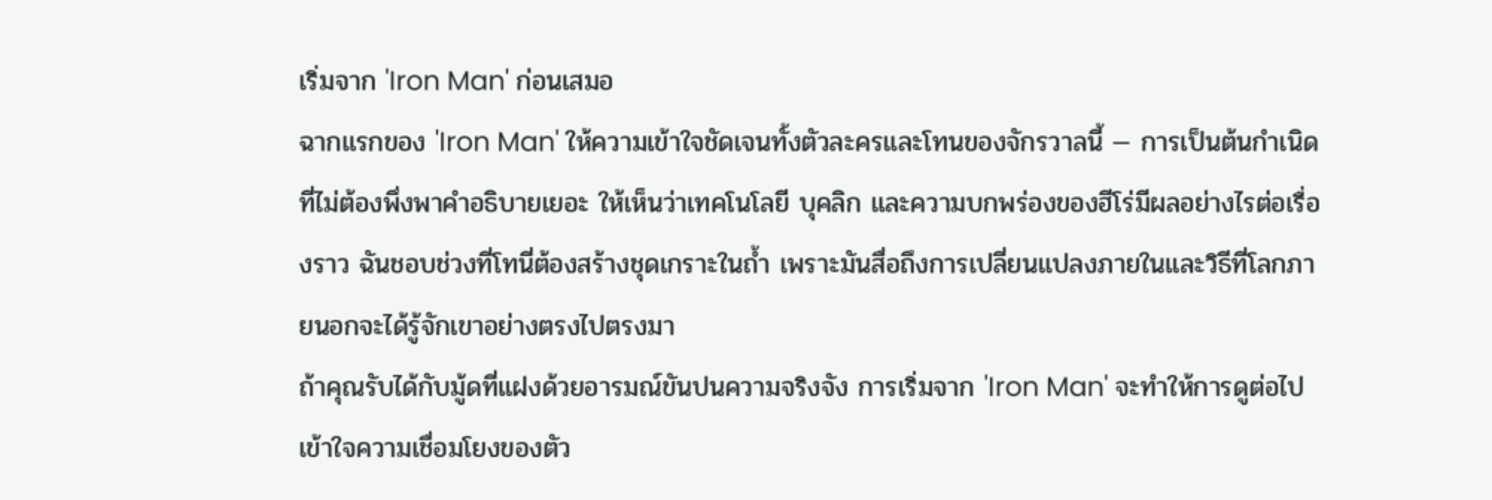เริ่มจาก 'Iron Man' ก่อนเสมอ
ฉากแรกของ 'Iron Man' ให้ความเข้าใจชัดเจนทั้งตัวละครและโทนของจักรวาลนี้ — การเป็นต้นกำเนิดที่ไม่ต้องพึ่งพาคำอธิบายเยอะ ให้เห็นว่าเทคโนโลยี บุคลิก และความบกพร่องของฮีโร่มีผลอย่างไรต่อเรื่องราว ฉันชอบช่วงที่โทนี่ต้องสร้างชุดเกราะในถ้ำ เพราะมันสื่อถึงการเปลี่ยนแปลงภายในและวิธีที่โลกภายนอกจะได้รู้จักเขาอย่างตรงไปตรงมา
ถ้าคุณรับได้กับมู้ดที่แฝงด้วยอารมณ์ขันปนความจริงจัง การเริ่มจาก 'Iron Man' จะทำให้การดูต่อไปเข้าใจความเชื่อมโยงของตัว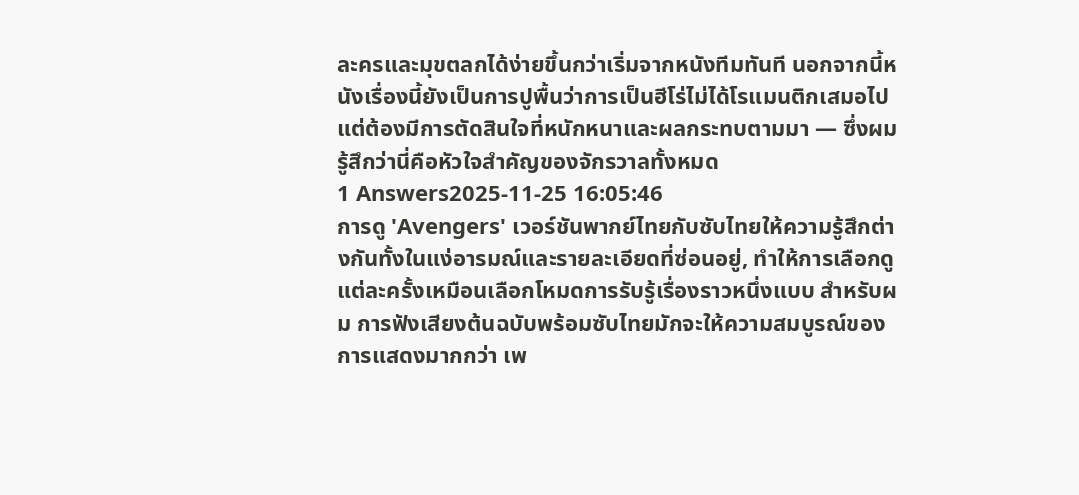ละครและมุขตลกได้ง่ายขึ้นกว่าเริ่มจากหนังทีมทันที นอกจากนี้หนังเรื่องนี้ยังเป็นการปูพื้นว่าการเป็นฮีโร่ไม่ได้โรแมนติกเสมอไป แต่ต้องมีการตัดสินใจที่หนักหนาและผลกระทบตามมา — ซึ่งผมรู้สึกว่านี่คือหัวใจสำคัญของจักรวาลทั้งหมด
1 Answers2025-11-25 16:05:46
การดู 'Avengers' เวอร์ชันพากย์ไทยกับซับไทยให้ความรู้สึกต่างกันทั้งในแง่อารมณ์และรายละเอียดที่ซ่อนอยู่, ทำให้การเลือกดูแต่ละครั้งเหมือนเลือกโหมดการรับรู้เรื่องราวหนึ่งแบบ สำหรับผม การฟังเสียงต้นฉบับพร้อมซับไทยมักจะให้ความสมบูรณ์ของการแสดงมากกว่า เพ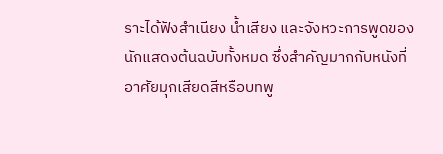ราะได้ฟังสำเนียง น้ำเสียง และจังหวะการพูดของนักแสดงต้นฉบับทั้งหมด ซึ่งสำคัญมากกับหนังที่อาศัยมุกเสียดสีหรือบทพู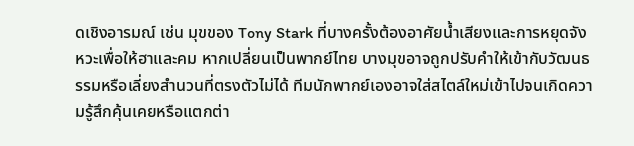ดเชิงอารมณ์ เช่น มุขของ Tony Stark ที่บางครั้งต้องอาศัยน้ำเสียงและการหยุดจังหวะเพื่อให้ฮาและคม หากเปลี่ยนเป็นพากย์ไทย บางมุขอาจถูกปรับคำให้เข้ากับวัฒนธรรมหรือเลี่ยงสำนวนที่ตรงตัวไม่ได้ ทีมนักพากย์เองอาจใส่สไตล์ใหม่เข้าไปจนเกิดความรู้สึกคุ้นเคยหรือแตกต่า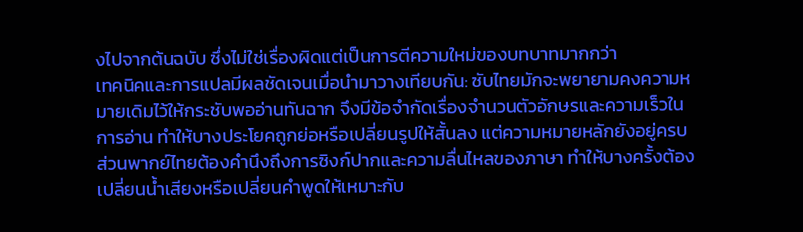งไปจากต้นฉบับ ซึ่งไม่ใช่เรื่องผิดแต่เป็นการตีความใหม่ของบทบาทมากกว่า
เทคนิคและการแปลมีผลชัดเจนเมื่อนำมาวางเทียบกัน: ซับไทยมักจะพยายามคงความหมายเดิมไว้ให้กระชับพออ่านทันฉาก จึงมีข้อจำกัดเรื่องจำนวนตัวอักษรและความเร็วในการอ่าน ทำให้บางประโยคถูกย่อหรือเปลี่ยนรูปให้สั้นลง แต่ความหมายหลักยังอยู่ครบ ส่วนพากย์ไทยต้องคำนึงถึงการซิงก์ปากและความลื่นไหลของภาษา ทำให้บางครั้งต้องเปลี่ยนน้ำเสียงหรือเปลี่ยนคำพูดให้เหมาะกับ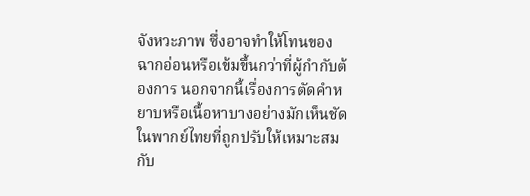จังหวะภาพ ซึ่งอาจทำให้โทนของฉากอ่อนหรือเข้มขึ้นกว่าที่ผู้กำกับต้องการ นอกจากนี้เรื่องการตัดคำหยาบหรือเนื้อหาบางอย่างมักเห็นชัดในพากย์ไทยที่ถูกปรับให้เหมาะสมกับ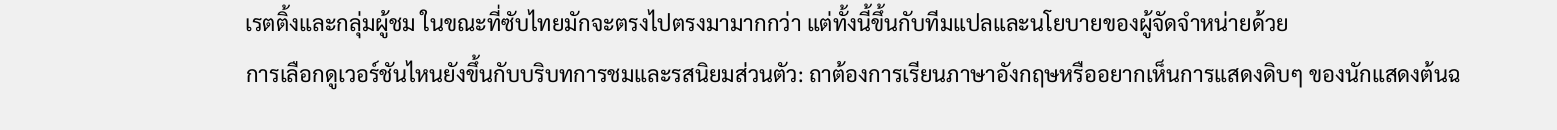เรตติ้งและกลุ่มผู้ชม ในขณะที่ซับไทยมักจะตรงไปตรงมามากกว่า แต่ทั้งนี้ขึ้นกับทีมแปลและนโยบายของผู้จัดจำหน่ายด้วย
การเลือกดูเวอร์ชันไหนยังขึ้นกับบริบทการชมและรสนิยมส่วนตัว: ถาต้องการเรียนภาษาอังกฤษหรืออยากเห็นการแสดงดิบๆ ของนักแสดงต้นฉ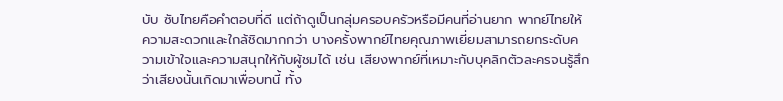บับ ซับไทยคือคำตอบที่ดี แต่ถ้าดูเป็นกลุ่มครอบครัวหรือมีคนที่อ่านยาก พากย์ไทยให้ความสะดวกและใกล้ชิดมากกว่า บางครั้งพากย์ไทยคุณภาพเยี่ยมสามารถยกระดับความเข้าใจและความสนุกให้กับผู้ชมได้ เช่น เสียงพากย์ที่เหมาะกับบุคลิกตัวละครจนรู้สึกว่าเสียงนั้นเกิดมาเพื่อบทนี้ ทั้ง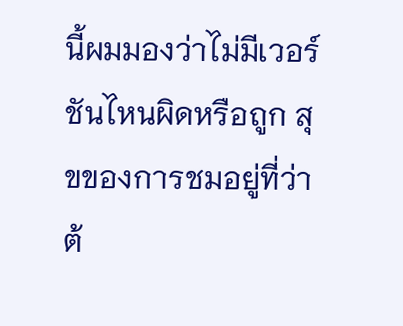นี้ผมมองว่าไม่มีเวอร์ชันไหนผิดหรือถูก สุขของการชมอยู่ที่ว่าต้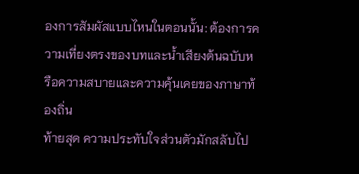องการสัมผัสแบบไหนในตอนนั้น: ต้องการความเที่ยงตรงของบทและน้ำเสียงต้นฉบับหรือความสบายและความคุ้นเคยของภาษาท้องถิ่น
ท้ายสุด ความประทับใจส่วนตัวมักสลับไป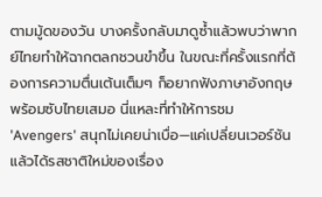ตามมู้ดของวัน บางครั้งกลับมาดูซ้ำแล้วพบว่าพากย์ไทยทำให้ฉากตลกชวนขำขึ้น ในขณะที่ครั้งแรกที่ต้องการความตื่นเต้นเต็มๆ ก็อยากฟังภาษาอังกฤษพร้อมซับไทยเสมอ นี่แหละที่ทำให้การชม 'Avengers' สนุกไม่เคยน่าเบื่อ—แค่เปลี่ยนเวอร์ชันแล้วได้รสชาติใหม่ของเรื่อง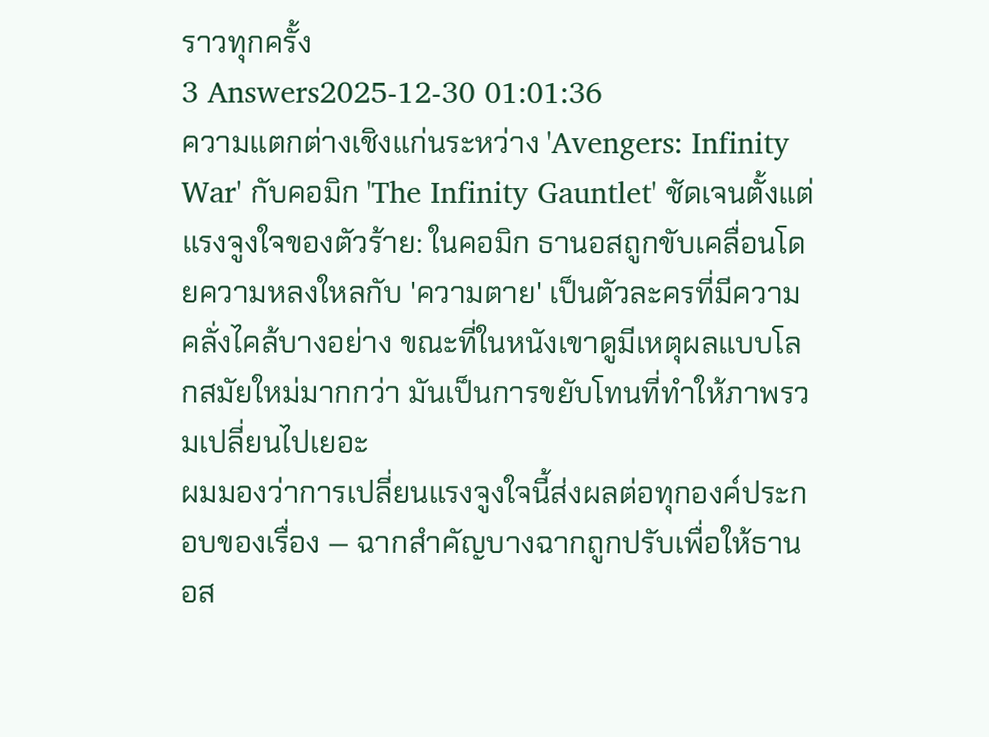ราวทุกครั้ง
3 Answers2025-12-30 01:01:36
ความแตกต่างเชิงแก่นระหว่าง 'Avengers: Infinity War' กับคอมิก 'The Infinity Gauntlet' ชัดเจนตั้งแต่แรงจูงใจของตัวร้าย: ในคอมิก ธานอสถูกขับเคลื่อนโดยความหลงใหลกับ 'ความตาย' เป็นตัวละครที่มีความคลั่งไคล้บางอย่าง ขณะที่ในหนังเขาดูมีเหตุผลแบบโลกสมัยใหม่มากกว่า มันเป็นการขยับโทนที่ทำให้ภาพรวมเปลี่ยนไปเยอะ
ผมมองว่าการเปลี่ยนแรงจูงใจนี้ส่งผลต่อทุกองค์ประกอบของเรื่อง — ฉากสำคัญบางฉากถูกปรับเพื่อให้ธานอส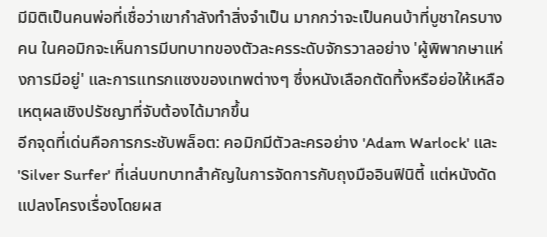มีมิติเป็นคนพ่อที่เชื่อว่าเขากำลังทำสิ่งจำเป็น มากกว่าจะเป็นคนบ้าที่บูชาใครบางคน ในคอมิกจะเห็นการมีบทบาทของตัวละครระดับจักรวาลอย่าง 'ผู้พิพากษาแห่งการมีอยู่' และการแทรกแซงของเทพต่างๆ ซึ่งหนังเลือกตัดทิ้งหรือย่อให้เหลือเหตุผลเชิงปรัชญาที่จับต้องได้มากขึ้น
อีกจุดที่เด่นคือการกระชับพล็อต: คอมิกมีตัวละครอย่าง 'Adam Warlock' และ 'Silver Surfer' ที่เล่นบทบาทสำคัญในการจัดการกับถุงมืออินฟินิตี้ แต่หนังดัดแปลงโครงเรื่องโดยผส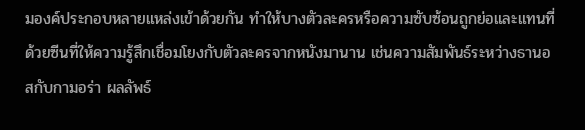มองค์ประกอบหลายแหล่งเข้าด้วยกัน ทำให้บางตัวละครหรือความซับซ้อนถูกย่อและแทนที่ด้วยซีนที่ให้ความรู้สึกเชื่อมโยงกับตัวละครจากหนังมานาน เช่นความสัมพันธ์ระหว่างธานอสกับกามอร่า ผลลัพธ์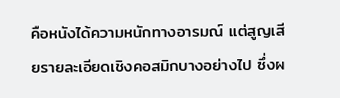คือหนังได้ความหนักทางอารมณ์ แต่สูญเสียรายละเอียดเชิงคอสมิกบางอย่างไป ซึ่งผ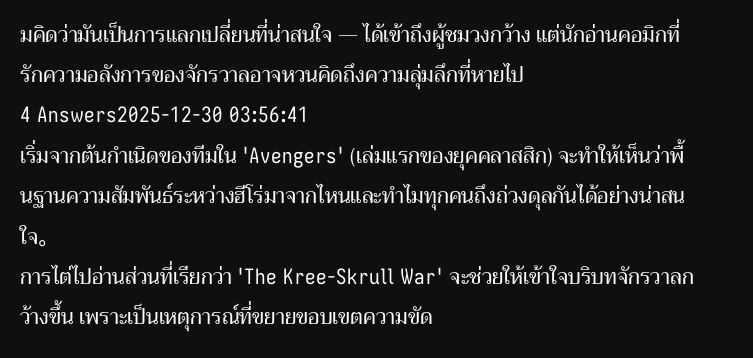มคิดว่ามันเป็นการแลกเปลี่ยนที่น่าสนใจ — ได้เข้าถึงผู้ชมวงกว้าง แต่นักอ่านคอมิกที่รักความอลังการของจักรวาลอาจหวนคิดถึงความลุ่มลึกที่หายไป
4 Answers2025-12-30 03:56:41
เริ่มจากต้นกำเนิดของทีมใน 'Avengers' (เล่มแรกของยุคคลาสสิก) จะทำให้เห็นว่าพื้นฐานความสัมพันธ์ระหว่างฮีโร่มาจากไหนและทำไมทุกคนถึงถ่วงดุลกันได้อย่างน่าสนใจ。
การไต่ไปอ่านส่วนที่เรียกว่า 'The Kree-Skrull War' จะช่วยให้เข้าใจบริบทจักรวาลกว้างขึ้น เพราะเป็นเหตุการณ์ที่ขยายขอบเขตความขัด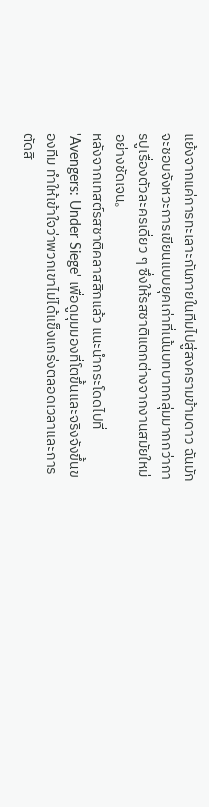แย้งจากแค่การทะเลาะกันภายในทีมไปสู่สงครามข้ามดาว ฉันมักจะชอบจังหวะการเขียนแบบยุคเก่าที่เน้นบทบาทกลุ่มมากกว่าการปูเรื่องตัวละครเดี่ยว ๆ ซึ่งให้รสชาติแตกต่างจากงานสมัยใหม่อย่างชัดเจน。
หลังจากเทสต์รสชาติคลาสสิกแล้ว แนะนำกระโดดไปที่ 'Avengers: Under Siege' เพื่อดูมุมมองที่โตขึ้นและจริงจังขึ้นของทีม ทำให้เข้าใจว่าพวกเขาไม่ได้แข็งแกร่งตลอดเวลาและการตัดสิ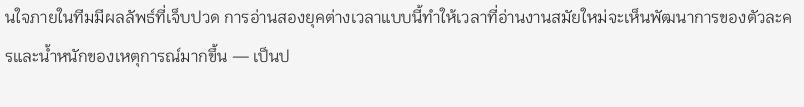นใจภายในทีมมีผลลัพธ์ที่เจ็บปวด การอ่านสองยุคต่างเวลาแบบนี้ทำให้เวลาที่อ่านงานสมัยใหม่จะเห็นพัฒนาการของตัวละครและน้ำหนักของเหตุการณ์มากขึ้น — เป็นป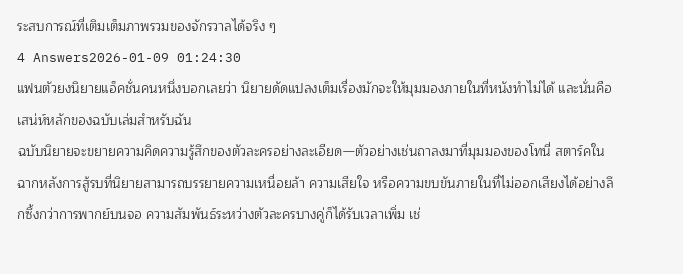ระสบการณ์ที่เติมเต็มภาพรวมของจักรวาลได้จริง ๆ
4 Answers2026-01-09 01:24:30
แฟนตัวยงนิยายแอ็คชั่นคนหนึ่งบอกเลยว่า นิยายดัดแปลงเต็มเรื่องมักจะให้มุมมองภายในที่หนังทำไม่ได้ และนั่นคือเสน่ห์หลักของฉบับเล่มสำหรับฉัน
ฉบับนิยายจะขยายความคิดความรู้สึกของตัวละครอย่างละเอียด—ตัวอย่างเช่นถาลงมาที่มุมมองของโทนี่ สตาร์คในฉากหลังการสู้รบที่นิยายสามารถบรรยายความเหนื่อยล้า ความเสียใจ หรือความขบขันภายในที่ไม่ออกเสียงได้อย่างลึกซึ้งกว่าการพากย์บนจอ ความสัมพันธ์ระหว่างตัวละครบางคู่ก็ได้รับเวลาเพิ่ม เช่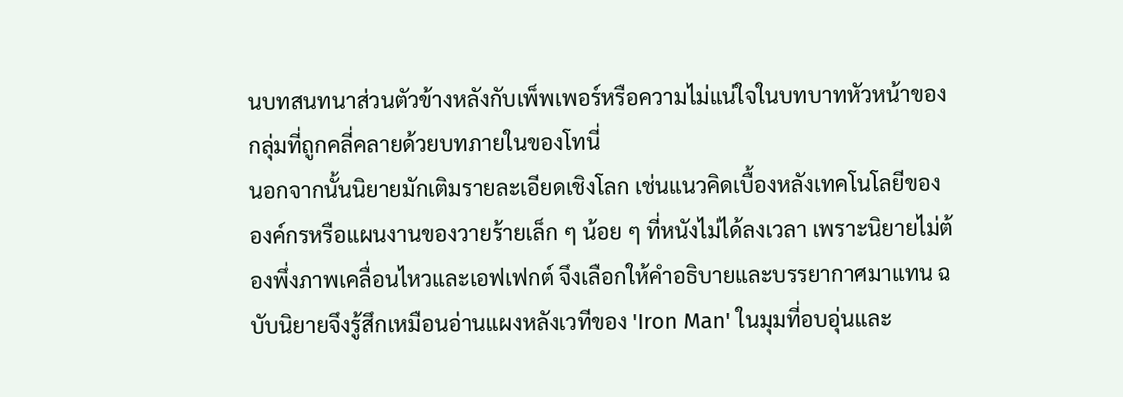นบทสนทนาส่วนตัวข้างหลังกับเพ็พเพอร์หรือความไม่แน่ใจในบทบาทหัวหน้าของกลุ่มที่ถูกคลี่คลายด้วยบทภายในของโทนี่
นอกจากนั้นนิยายมักเติมรายละเอียดเชิงโลก เช่นแนวคิดเบื้องหลังเทคโนโลยีขององค์กรหรือแผนงานของวายร้ายเล็ก ๆ น้อย ๆ ที่หนังไม่ได้ลงเวลา เพราะนิยายไม่ต้องพึ่งภาพเคลื่อนไหวและเอฟเฟกต์ จึงเลือกให้คำอธิบายและบรรยากาศมาแทน ฉบับนิยายจึงรู้สึกเหมือนอ่านแผงหลังเวทีของ 'Iron Man' ในมุมที่อบอุ่นและ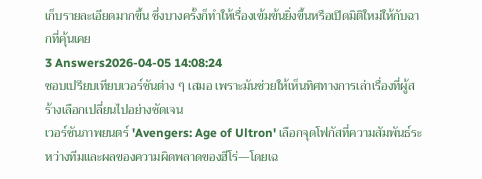เก็บรายละเอียดมากขึ้น ซึ่งบางครั้งก็ทำให้เรื่องเข้มข้นยิ่งขึ้นหรือเปิดมิติใหม่ให้กับฉากที่คุ้นเคย
3 Answers2026-04-05 14:08:24
ชอบเปรียบเทียบเวอร์ชันต่าง ๆ เสมอ เพราะมันช่วยให้เห็นทิศทางการเล่าเรื่องที่ผู้สร้างเลือกเปลี่ยนไปอย่างชัดเจน
เวอร์ชันภาพยนตร์ 'Avengers: Age of Ultron' เลือกจุดโฟกัสที่ความสัมพันธ์ระหว่างทีมและผลของความผิดพลาดของฮีโร่—โดยเฉ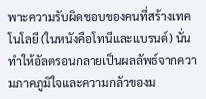พาะความรับผิดชอบของคนที่สร้างเทคโนโลยี (ในหนังคือโทนีและแบรนด์) นั่นทำให้อัลตรอนกลายเป็นผลลัพธ์จากความภาคภูมิใจและความกลัวของม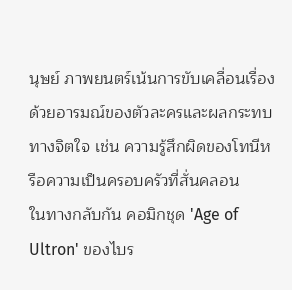นุษย์ ภาพยนตร์เน้นการขับเคลื่อนเรื่องด้วยอารมณ์ของตัวละครและผลกระทบทางจิตใจ เช่น ความรู้สึกผิดของโทนีหรือความเป็นครอบครัวที่สั่นคลอน
ในทางกลับกัน คอมิกชุด 'Age of Ultron' ของไบร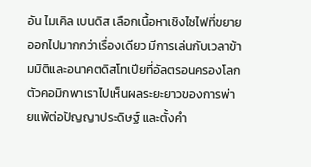อัน ไมเคิล เบนดิส เลือกเนื้อหาเชิงไซไฟที่ขยายออกไปมากกว่าเรื่องเดียว มีการเล่นกับเวลาข้ามมิติและอนาคตดิสโทเปียที่อัลตรอนครองโลก ตัวคอมิกพาเราไปเห็นผลระยะยาวของการพ่ายแพ้ต่อปัญญาประดิษฐ์ และตั้งคำ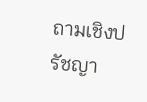ถามเชิงปรัชญา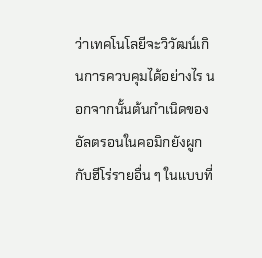ว่าเทคโนโลยีจะวิวัฒน์เกินการควบคุมได้อย่างไร นอกจากนั้นต้นกำเนิดของอัลตรอนในคอมิกยังผูกกับฮีโร่รายอื่น ๆ ในแบบที่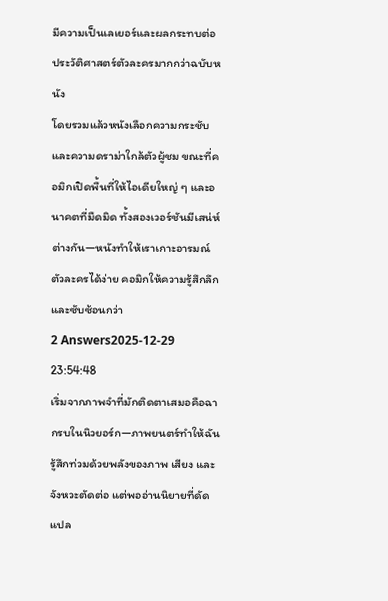มีความเป็นเลเยอร์และผลกระทบต่อประวัติศาสตร์ตัวละครมากกว่าฉบับหนัง
โดยรวมแล้วหนังเลือกความกระชับและความดราม่าใกล้ตัวผู้ชม ขณะที่คอมิกเปิดพื้นที่ให้ไอเดียใหญ่ ๆ และอนาคตที่มืดมิด ทั้งสองเวอร์ชันมีเสน่ห์ต่างกัน—หนังทำให้เราเกาะอารมณ์ตัวละครได้ง่าย คอมิกให้ความรู้สึกลึกและซับซ้อนกว่า
2 Answers2025-12-29 23:54:48
เริ่มจากภาพจำที่มักติดตาเสมอคือฉากรบในนิวยอร์ก—ภาพยนตร์ทำให้ฉันรู้สึกท่วมด้วยพลังของภาพ เสียง และจังหวะตัดต่อ แต่พออ่านนิยายที่ดัดแปล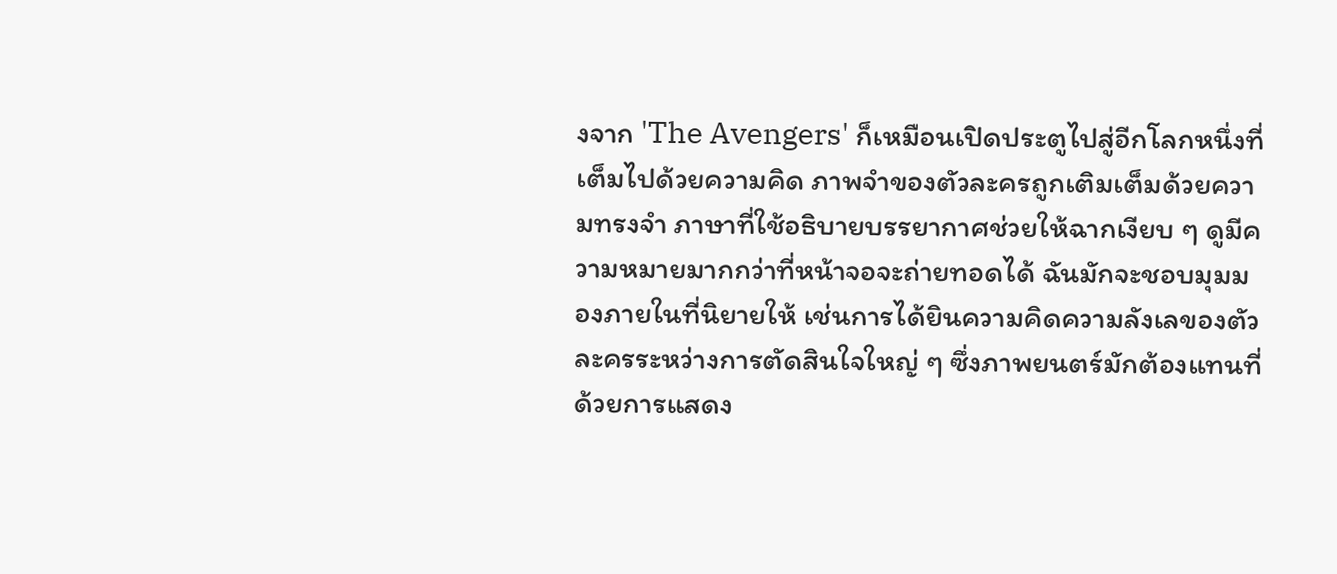งจาก 'The Avengers' ก็เหมือนเปิดประตูไปสู่อีกโลกหนึ่งที่เต็มไปด้วยความคิด ภาพจำของตัวละครถูกเติมเต็มด้วยความทรงจำ ภาษาที่ใช้อธิบายบรรยากาศช่วยให้ฉากเงียบ ๆ ดูมีความหมายมากกว่าที่หน้าจอจะถ่ายทอดได้ ฉันมักจะชอบมุมมองภายในที่นิยายให้ เช่นการได้ยินความคิดความลังเลของตัวละครระหว่างการตัดสินใจใหญ่ ๆ ซึ่งภาพยนตร์มักต้องแทนที่ด้วยการแสดง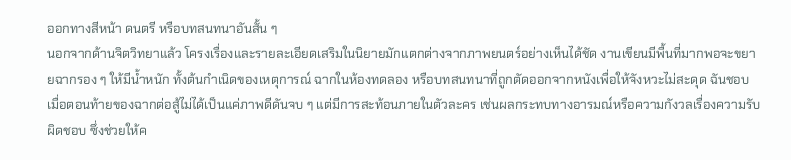ออกทางสีหน้า ดนตรี หรือบทสนทนาอันสั้น ๆ
นอกจากด้านจิตวิทยาแล้ว โครงเรื่องและรายละเอียดเสริมในนิยายมักแตกต่างจากภาพยนตร์อย่างเห็นได้ชัด งานเขียนมีพื้นที่มากพอจะขยายฉากรอง ๆ ให้มีน้ำหนัก ทั้งต้นกำเนิดของเหตุการณ์ ฉากในห้องทดลอง หรือบทสนทนาที่ถูกตัดออกจากหนังเพื่อให้จังหวะไม่สะดุด ฉันชอบเมื่อตอนท้ายของฉากต่อสู้ไม่ได้เป็นแค่ภาพดีดันจบ ๆ แต่มีการสะท้อนภายในตัวละคร เช่นผลกระทบทางอารมณ์หรือความกังวลเรื่องความรับผิดชอบ ซึ่งช่วยให้ค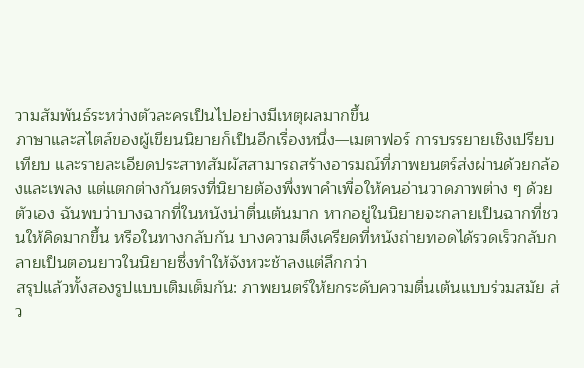วามสัมพันธ์ระหว่างตัวละครเป็นไปอย่างมีเหตุผลมากขึ้น
ภาษาและสไตล์ของผู้เขียนนิยายก็เป็นอีกเรื่องหนึ่ง—เมตาฟอร์ การบรรยายเชิงเปรียบเทียบ และรายละเอียดประสาทสัมผัสสามารถสร้างอารมณ์ที่ภาพยนตร์ส่งผ่านด้วยกล้องและเพลง แต่แตกต่างกันตรงที่นิยายต้องพึ่งพาคำเพื่อให้คนอ่านวาดภาพต่าง ๆ ด้วยตัวเอง ฉันพบว่าบางฉากที่ในหนังน่าตื่นเต้นมาก หากอยู่ในนิยายจะกลายเป็นฉากที่ชวนให้คิดมากขึ้น หรือในทางกลับกัน บางความตึงเครียดที่หนังถ่ายทอดได้รวดเร็วกลับกลายเป็นตอนยาวในนิยายซึ่งทำให้จังหวะช้าลงแต่ลึกกว่า
สรุปแล้วทั้งสองรูปแบบเติมเต็มกัน: ภาพยนตร์ให้ยกระดับความตื่นเต้นแบบร่วมสมัย ส่ว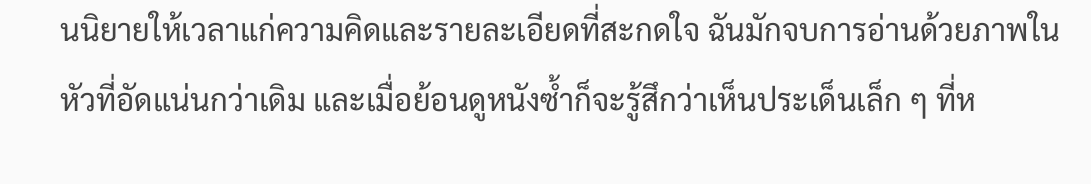นนิยายให้เวลาแก่ความคิดและรายละเอียดที่สะกดใจ ฉันมักจบการอ่านด้วยภาพในหัวที่อัดแน่นกว่าเดิม และเมื่อย้อนดูหนังซ้ำก็จะรู้สึกว่าเห็นประเด็นเล็ก ๆ ที่ห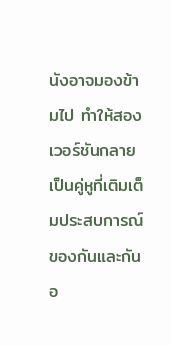นังอาจมองข้ามไป ทำให้สองเวอร์ชันกลายเป็นคู่หูที่เติมเต็มประสบการณ์ของกันและกันอ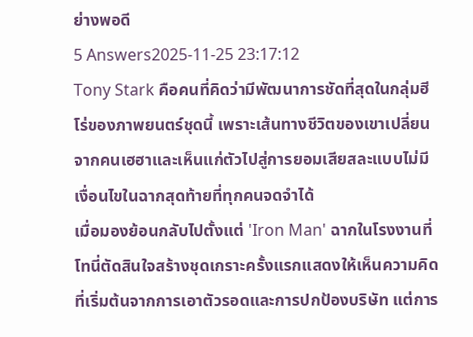ย่างพอดี
5 Answers2025-11-25 23:17:12
Tony Stark คือคนที่คิดว่ามีพัฒนาการชัดที่สุดในกลุ่มฮีโร่ของภาพยนตร์ชุดนี้ เพราะเส้นทางชีวิตของเขาเปลี่ยนจากคนเฮฮาและเห็นแก่ตัวไปสู่การยอมเสียสละแบบไม่มีเงื่อนไขในฉากสุดท้ายที่ทุกคนจดจำได้
เมื่อมองย้อนกลับไปตั้งแต่ 'Iron Man' ฉากในโรงงานที่โทนี่ตัดสินใจสร้างชุดเกราะครั้งแรกแสดงให้เห็นความคิดที่เริ่มต้นจากการเอาตัวรอดและการปกป้องบริษัท แต่การ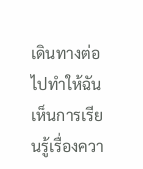เดินทางต่อไปทำให้ฉันเห็นการเรียนรู้เรื่องควา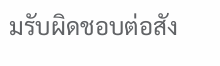มรับผิดชอบต่อสัง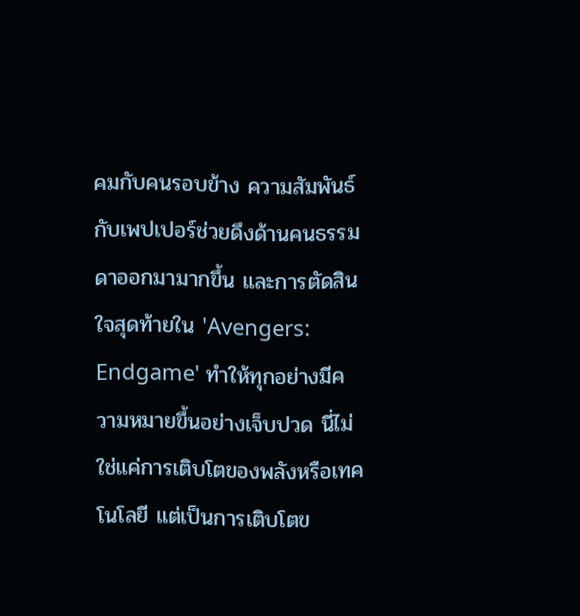คมกับคนรอบข้าง ความสัมพันธ์กับเพปเปอร์ช่วยดึงด้านคนธรรมดาออกมามากขึ้น และการตัดสินใจสุดท้ายใน 'Avengers: Endgame' ทำให้ทุกอย่างมีความหมายขึ้นอย่างเจ็บปวด นี่ไม่ใช่แค่การเติบโตของพลังหรือเทคโนโลยี แต่เป็นการเติบโตข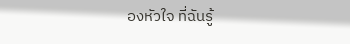องหัวใจ ที่ฉันรู้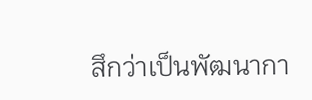สึกว่าเป็นพัฒนากา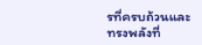รที่ครบถ้วนและทรงพลังที่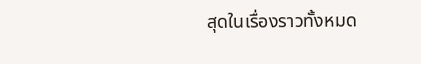สุดในเรื่องราวทั้งหมด